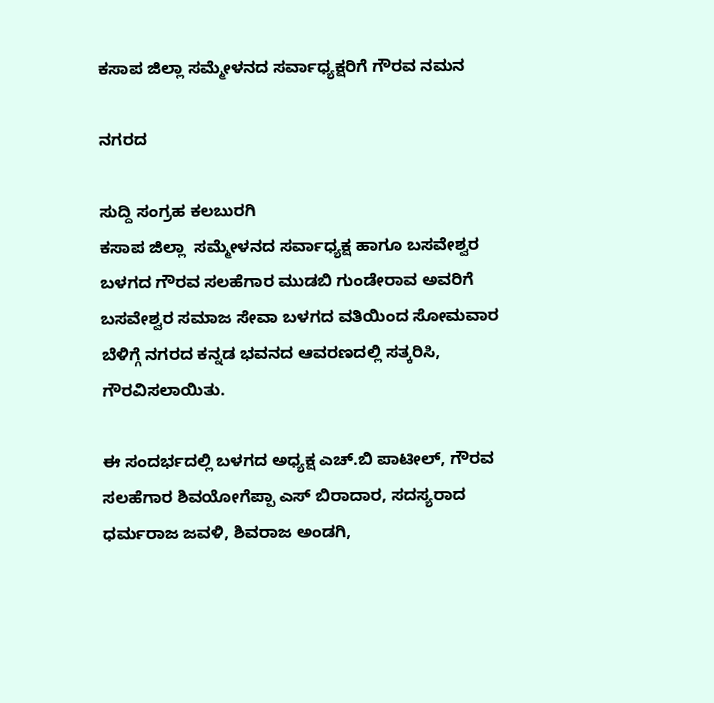ಕಸಾಪ ಜಿಲ್ಲಾ ಸಮ್ಮೇಳನದ ಸರ್ವಾಧ್ಯಕ್ಷರಿಗೆ ಗೌರವ ನಮನ

ನಗರದ

ಸುದ್ದಿ ಸಂಗ್ರಹ ಕಲಬುರಗಿ
ಕಸಾಪ ಜಿಲ್ಲಾ  ಸಮ್ಮೇಳನದ ಸರ್ವಾಧ್ಯಕ್ಷ ಹಾಗೂ ಬಸವೇಶ್ವರ ಬಳಗದ ಗೌರವ ಸಲಹೆಗಾರ ಮುಡಬಿ ಗುಂಡೇರಾವ ಅವರಿಗೆ ಬಸವೇಶ್ವರ ಸಮಾಜ ಸೇವಾ ಬಳಗದ ವತಿಯಿಂದ ಸೋಮವಾರ ಬೆಳಿಗ್ಗೆ ನಗರದ ಕನ್ನಡ ಭವನದ ಆವರಣದಲ್ಲಿ ಸತ್ಕರಿಸಿ, ಗೌರವಿಸಲಾಯಿತು.

ಈ ಸಂದರ್ಭದಲ್ಲಿ ಬಳಗದ ಅಧ್ಯಕ್ಷ ಎಚ್.ಬಿ ಪಾಟೀಲ್, ಗೌರವ ಸಲಹೆಗಾರ ಶಿವಯೋಗೆಪ್ಪಾ ಎಸ್ ಬಿರಾದಾರ, ಸದಸ್ಯರಾದ ಧರ್ಮರಾಜ ಜವಳಿ, ಶಿವರಾಜ ಅಂಡಗಿ,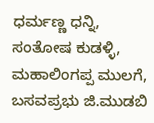ಧರ್ಮಣ್ಣ ಧನ್ನಿ, ಸಂತೋಷ ಕುಡಳ್ಳಿ, ಮಹಾಲಿಂಗಪ್ಪ ಮುಲಗೆ, ಬಸವಪ್ರಭು ಜಿ.ಮುಡಬಿ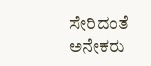ಸೇರಿದಂತೆ ಅನೇಕರು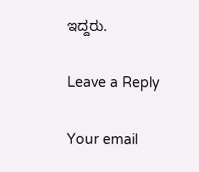ಇದ್ದರು‌.

Leave a Reply

Your email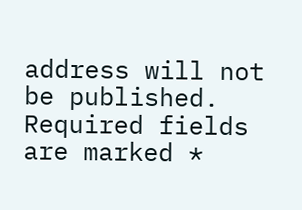address will not be published. Required fields are marked *